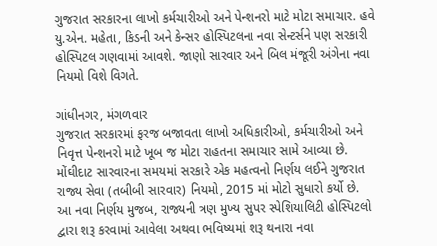ગુજરાત સરકારના લાખો કર્મચારીઓ અને પેન્શનરો માટે મોટા સમાચાર. હવે યુ.એન. મહેતા, કિડની અને કેન્સર હોસ્પિટલના નવા સેન્ટર્સને પણ સરકારી હોસ્પિટલ ગણવામાં આવશે. જાણો સારવાર અને બિલ મંજૂરી અંગેના નવા નિયમો વિશે વિગતે.

ગાંધીનગર, મંગળવાર
ગુજરાત સરકારમાં ફરજ બજાવતા લાખો અધિકારીઓ, કર્મચારીઓ અને નિવૃત્ત પેન્શનરો માટે ખૂબ જ મોટા રાહતના સમાચાર સામે આવ્યા છે. મોંઘીદાટ સારવારના સમયમાં સરકારે એક મહત્વનો નિર્ણય લઈને ગુજરાત રાજ્ય સેવા (તબીબી સારવાર) નિયમો, 2015 માં મોટો સુધારો કર્યો છે.
આ નવા નિર્ણય મુજબ, રાજ્યની ત્રણ મુખ્ય સુપર સ્પેશિયાલિટી હોસ્પિટલો દ્વારા શરૂ કરવામાં આવેલા અથવા ભવિષ્યમાં શરૂ થનારા નવા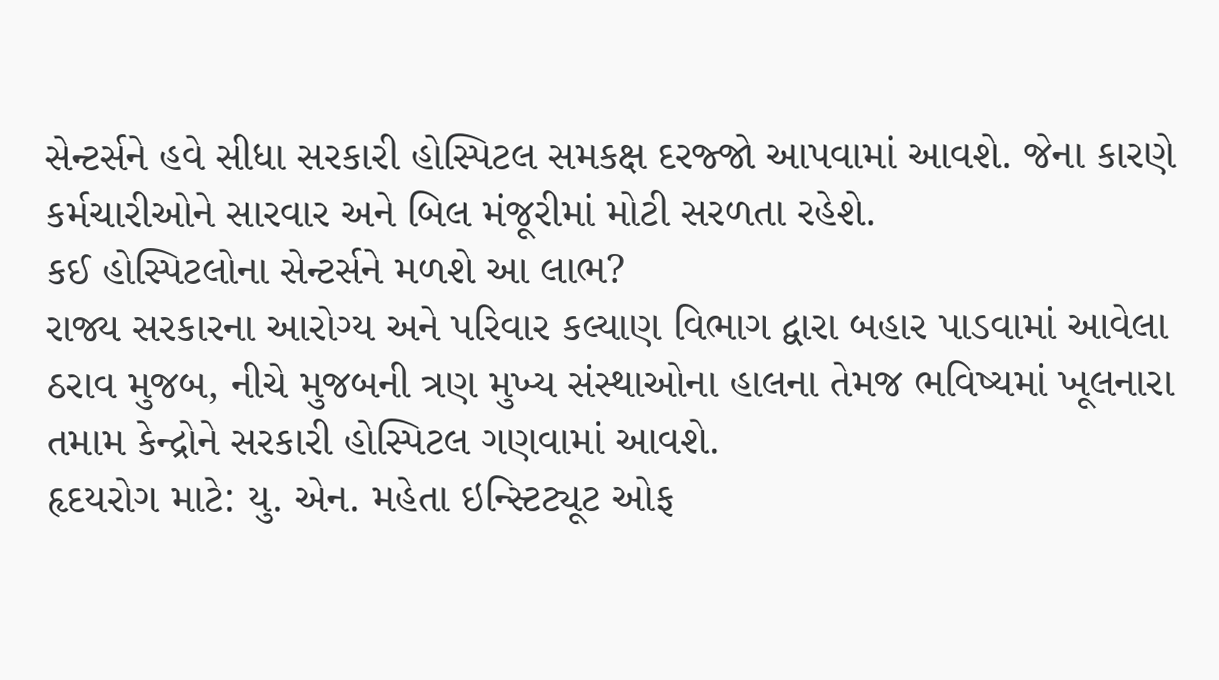સેન્ટર્સને હવે સીધા સરકારી હોસ્પિટલ સમકક્ષ દરજ્જો આપવામાં આવશે. જેના કારણે કર્મચારીઓને સારવાર અને બિલ મંજૂરીમાં મોટી સરળતા રહેશે.
કઈ હોસ્પિટલોના સેન્ટર્સને મળશે આ લાભ?
રાજ્ય સરકારના આરોગ્ય અને પરિવાર કલ્યાણ વિભાગ દ્વારા બહાર પાડવામાં આવેલા ઠરાવ મુજબ, નીચે મુજબની ત્રણ મુખ્ય સંસ્થાઓના હાલના તેમજ ભવિષ્યમાં ખૂલનારા તમામ કેન્દ્રોને સરકારી હોસ્પિટલ ગણવામાં આવશે.
હૃદયરોગ માટે: યુ. એન. મહેતા ઇન્સ્ટિટ્યૂટ ઓફ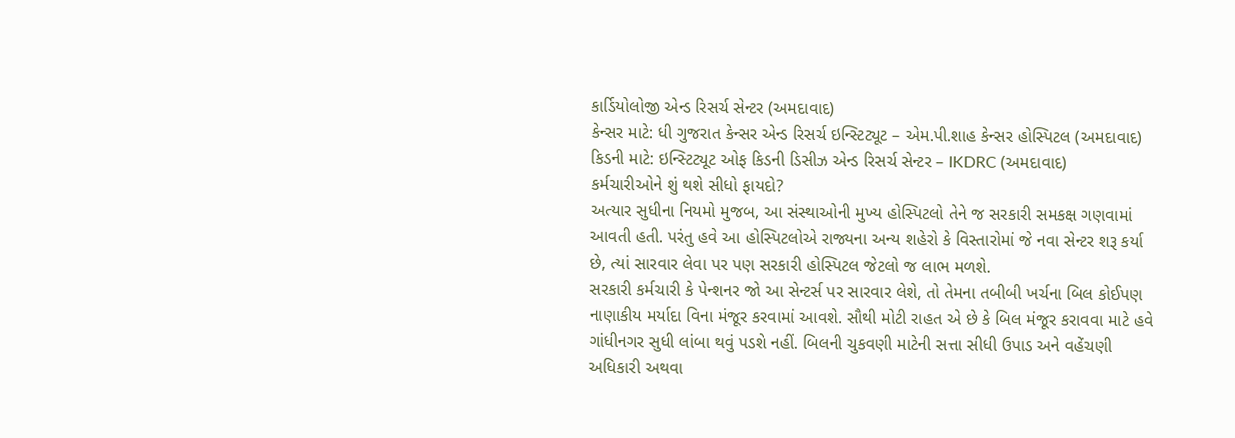કાર્ડિયોલોજી એન્ડ રિસર્ચ સેન્ટર (અમદાવાદ)
કેન્સર માટે: ધી ગુજરાત કેન્સર એન્ડ રિસર્ચ ઇન્સ્ટિટ્યૂટ – એમ.પી.શાહ કેન્સર હોસ્પિટલ (અમદાવાદ)
કિડની માટે: ઇન્સ્ટિટ્યૂટ ઓફ કિડની ડિસીઝ એન્ડ રિસર્ચ સેન્ટર – IKDRC (અમદાવાદ)
કર્મચારીઓને શું થશે સીધો ફાયદો?
અત્યાર સુધીના નિયમો મુજબ, આ સંસ્થાઓની મુખ્ય હોસ્પિટલો તેને જ સરકારી સમકક્ષ ગણવામાં આવતી હતી. પરંતુ હવે આ હોસ્પિટલોએ રાજ્યના અન્ય શહેરો કે વિસ્તારોમાં જે નવા સેન્ટર શરૂ કર્યા છે, ત્યાં સારવાર લેવા પર પણ સરકારી હોસ્પિટલ જેટલો જ લાભ મળશે.
સરકારી કર્મચારી કે પેન્શનર જો આ સેન્ટર્સ પર સારવાર લેશે, તો તેમના તબીબી ખર્ચના બિલ કોઈપણ નાણાકીય મર્યાદા વિના મંજૂર કરવામાં આવશે. સૌથી મોટી રાહત એ છે કે બિલ મંજૂર કરાવવા માટે હવે ગાંધીનગર સુધી લાંબા થવું પડશે નહીં. બિલની ચુકવણી માટેની સત્તા સીધી ઉપાડ અને વહેંચણી અધિકારી અથવા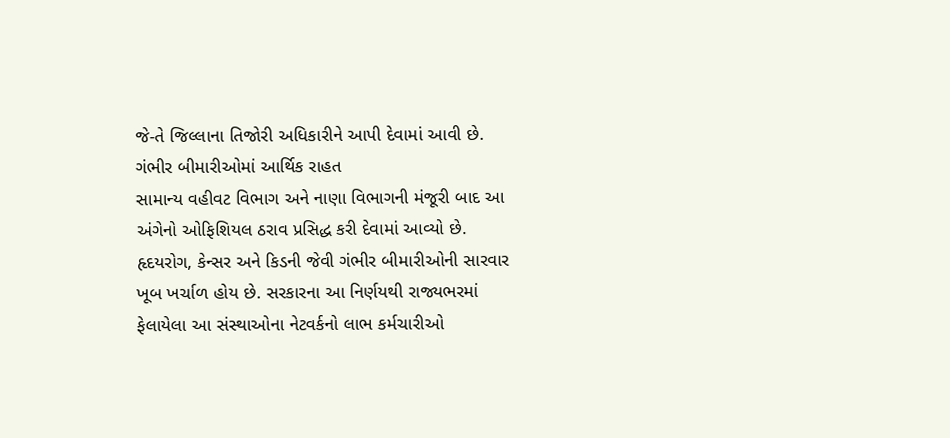જે-તે જિલ્લાના તિજોરી અધિકારીને આપી દેવામાં આવી છે.
ગંભીર બીમારીઓમાં આર્થિક રાહત
સામાન્ય વહીવટ વિભાગ અને નાણા વિભાગની મંજૂરી બાદ આ અંગેનો ઓફિશિયલ ઠરાવ પ્રસિદ્ધ કરી દેવામાં આવ્યો છે. હૃદયરોગ, કેન્સર અને કિડની જેવી ગંભીર બીમારીઓની સારવાર ખૂબ ખર્ચાળ હોય છે. સરકારના આ નિર્ણયથી રાજ્યભરમાં ફેલાયેલા આ સંસ્થાઓના નેટવર્કનો લાભ કર્મચારીઓ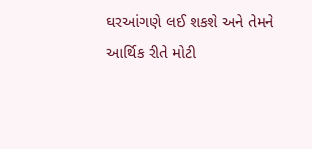ઘરઆંગણે લઈ શકશે અને તેમને આર્થિક રીતે મોટી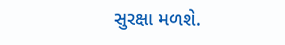સુરક્ષા મળશે.